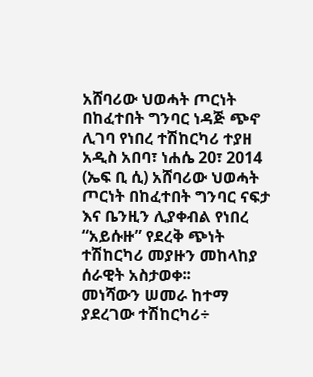አሸባሪው ህወሓት ጦርነት በከፈተበት ግንባር ነዳጅ ጭኖ ሊገባ የነበረ ተሽከርካሪ ተያዘ
አዲስ አበባ፣ ነሐሴ 20፣ 2014 (ኤፍ ቢ ሲ) አሸባሪው ህወሓት ጦርነት በከፈተበት ግንባር ናፍታ እና ቤንዚን ሊያቀብል የነበረ “አይሱዙ” የደረቅ ጭነት ተሽከርካሪ መያዙን መከላከያ ሰራዊት አስታወቀ፡፡
መነሻውን ሠመራ ከተማ ያደረገው ተሽከርካሪ÷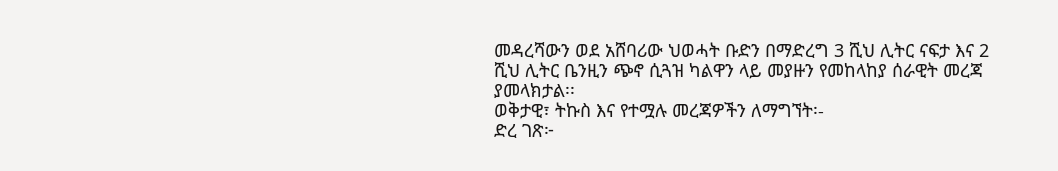መዳረሻውን ወደ አሸባሪው ህወሓት ቡድን በማድረግ 3 ሺህ ሊትር ናፍታ እና 2 ሺህ ሊትር ቤንዚን ጭኖ ሲጓዝ ካልዋን ላይ መያዙን የመከላከያ ሰራዊት መረጃ ያመላክታል፡፡
ወቅታዊ፣ ትኩስ እና የተሟሉ መረጃዎችን ለማግኘት፡-
ድረ ገጽ፦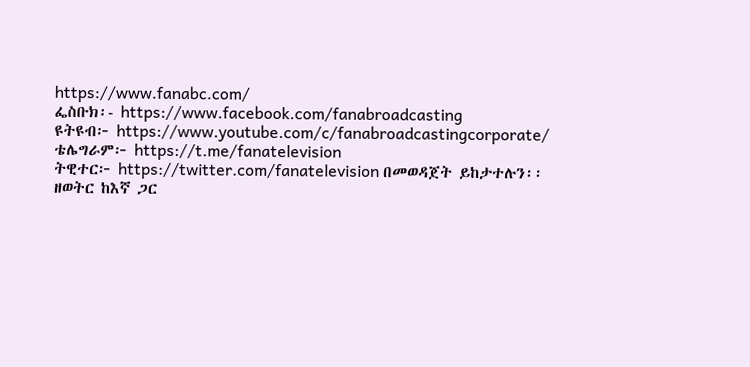https://www.fanabc.com/
ፌስቡክ፡- https://www.facebook.com/fanabroadcasting
ዩትዩብ፦ https://www.youtube.com/c/fanabroadcastingcorporate/
ቴሌግራም፦ https://t.me/fanatelevision
ትዊተር፦ https://twitter.com/fanatelevision በመወዳጀት ይከታተሉን፡፡
ዘወትር ከእኛ ጋር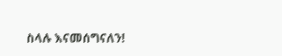ስላሉ እናመሰግናለን!